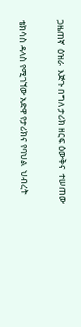ጋዜጠኛ  ዕዝራ  እጅጉ በግለ ታሪክ ዘርፍ ዕውቅና  ተሠጠው

ቴክሳስ ዳላስ የሚገኘው አድዋ የታሪክና የባህል  ህብረት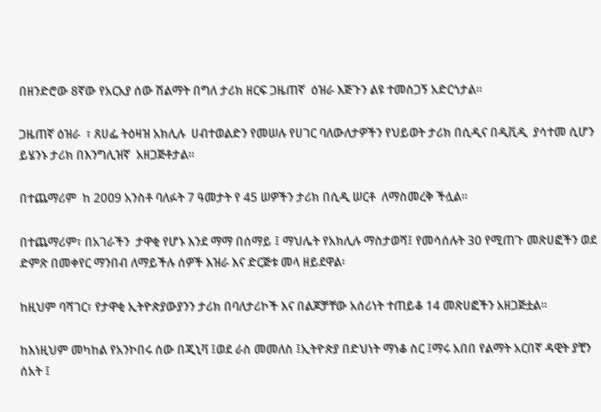በዘንድሮው 8ኛው የአርአያ ሰው ሽልማት በግለ ታሪክ ዘርፍ ጋዜጠኛ  ዕዝራ እጅጉን ልዩ ተመስጋኝ አድርጎታል።

ጋዜጠኛ ዕዝራ  ፣ ጸሀፌ ትዕዛዝ አክሊሉ  ሀብተወልድን የመሠሉ የሀገር ባለውለታዎችን የህይወት ታሪክ በሲዲና በዲቪዲ  ያሳተመ ሲሆን ይሄንኑ ታሪክ በእንግሊዝኛ  አዘጋጅቶታል።

በተጨማሪም  ከ 20ዐ9 አንስቶ ባለፉት 7 ዓመታት የ 45 ሠዎችን ታሪክ በሲዲ ሠርቶ  ለማስመረቅ ችሏል።

በተጨማሪም፣ በአገራችን  ታዋቂ የሆኑ እንደ ማማ በሰማይ ፤ ማህሌት የአክሊሉ ማስታወሻ፤ የመሳሰሉት 30 የሚጠጉ መጽሀፎችን ወደ ድምጽ በመቀየር ማንበብ ለማይችሉ ሰዎች እዝራ እና ድርጅቱ መላ ዘይደዋል፡

ከዚህም ባሻገር፣ የታዋቂ ኢትዮጵያውያንን ታሪክ በባለታሪኮች እና በልጆቻቸው አሰሪነት ተጠይቆ 14 መጽሀፎችን አዘጋጅቷል፡፡

ከእነዚህም መካከል የአንኮበሩ ሰው በጂኒቫ ፤ወደ ራስ መመለስ ፤ኢትዮጵያ በድህነት ማነቆ ስር ፤ማሩ አበበ የልማት አርበኛ ዳዊት ያቺን ሰአት ፤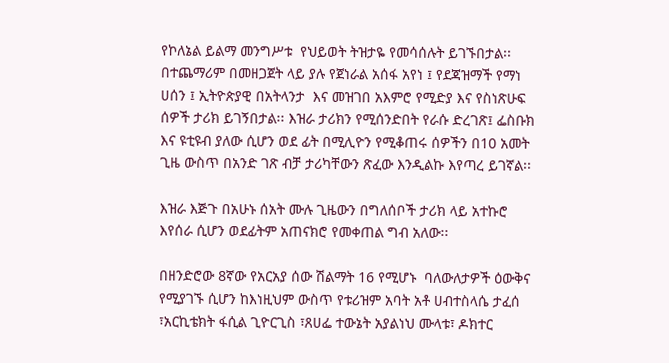የኮለኔል ይልማ መንግሥቱ  የህይወት ትዝታዬ የመሳሰሉት ይገኙበታል፡፡  በተጨማሪም በመዘጋጀት ላይ ያሉ የጀነራል አሰፋ አየነ ፤ የደጃዝማች የማነ ሀሰን ፤ ኢትዮጵያዊ በአትላንታ  እና መዝገበ አእምሮ የሚድያ እና የስነጽሁፍ ሰዎች ታሪክ ይገኝበታል፡፡ እዝራ ታሪክን የሚሰንድበት የራሱ ድረገጽ፤ ፌስቡክ እና ዩቲዩብ ያለው ሲሆን ወደ ፊት በሚሊዮን የሚቆጠሩ ሰዎችን በ10 አመት ጊዜ ውስጥ በአንድ ገጽ ብቻ ታሪካቸውን ጽፈው እንዲልኩ እየጣረ ይገኛል፡፡

እዝራ እጅጉ በአሁኑ ሰአት ሙሉ ጊዜውን በግለሰቦች ታሪክ ላይ አተኩሮ  እየሰራ ሲሆን ወደፊትም አጠናክሮ የመቀጠል ግብ አለው፡፡

በዘንድሮው 8ኛው የአርአያ ሰው ሽልማት 16 የሚሆኑ  ባለውለታዎች ዕውቅና የሚያገኙ ሲሆን ከእነዚህም ውስጥ የቱሪዝም አባት አቶ ሀብተስላሴ ታፈሰ ፣አርኪቴክት ፋሲል ጊዮርጊስ ፣ጸሀፌ ተውኔት አያልነህ ሙላቱ፣ ዶክተር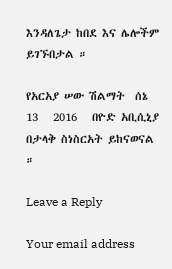እንዳለጌታ ከበደ እና ሌሎችም  ይገኙበታል ።

የአርአያ ሠው ሽልማት  ሰኔ 13   2016   በዮድ አቢሲኒያ  በታላቅ ስነስርአት ይከናወናል ።

Leave a Reply

Your email address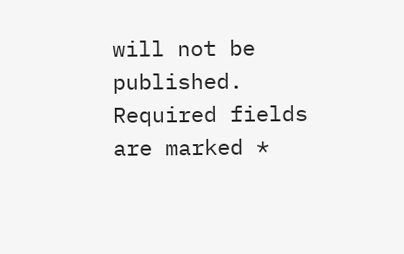will not be published. Required fields are marked *